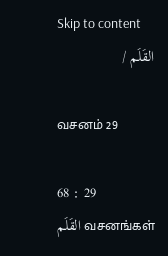Skip to content
القَلَم /

வசனம் 29

68 : 29
القَلَم வசனங்கள்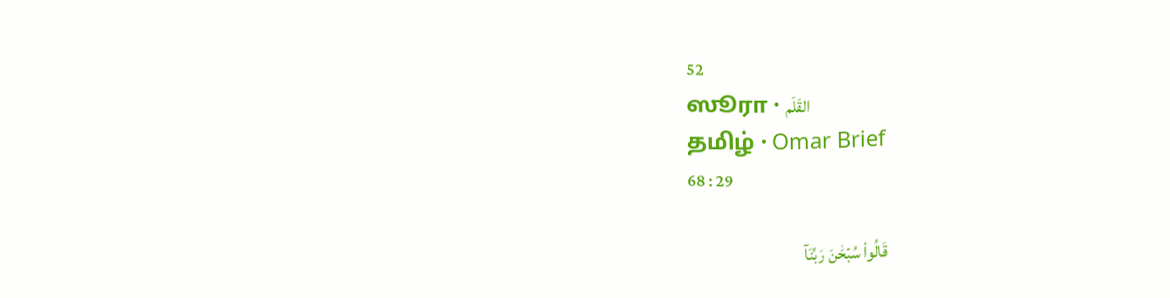52
ஸூரா · القَلَم
தமிழ் · Omar Brief
68 : 29

قَالُواْ سُبۡحَٰنَ رَبِّنَآ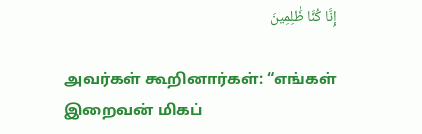إِنَّا كُنَّا ظَٰلِمِينَ

அவர்கள் கூறினார்கள்: “எங்கள் இறைவன் மிகப்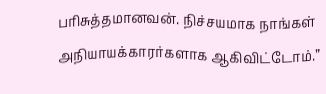பரிசுத்தமானவன். நிச்சயமாக நாங்கள் அநியாயக்காரர்களாக ஆகிவிட்டோம்.”